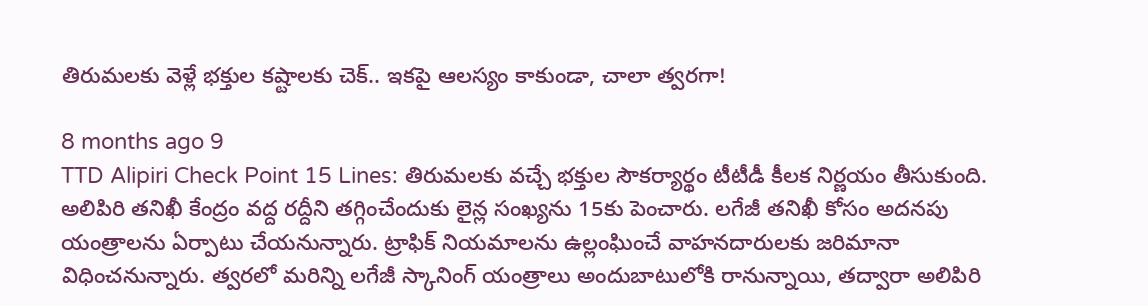తిరుమలకు వెళ్లే భక్తుల కష్టాలకు చెక్.. ఇకపై ఆలస్యం కాకుండా, చాలా త్వరగా!

8 months ago 9
TTD Alipiri Check Point 15 Lines: తిరుమలకు వచ్చే భక్తుల సౌకర్యార్థం టీటీడీ కీలక నిర్ణయం తీసుకుంది. అలిపిరి తనిఖీ కేంద్రం వద్ద రద్దీని తగ్గించేందుకు లైన్ల సంఖ్యను 15కు పెంచారు. లగేజీ తనిఖీ కోసం అదనపు యంత్రాలను ఏర్పాటు చేయనున్నారు. ట్రాఫిక్ నియమాలను ఉల్లంఘించే వాహనదారులకు జరిమానా విధించనున్నారు. త్వరలో మరిన్ని లగేజీ స్కానింగ్ యంత్రాలు అందుబాటులోకి రానున్నాయి, తద్వారా అలిపిరి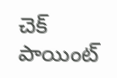చెక్ పాయింట్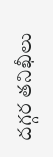దగ్గర తనిఖీలు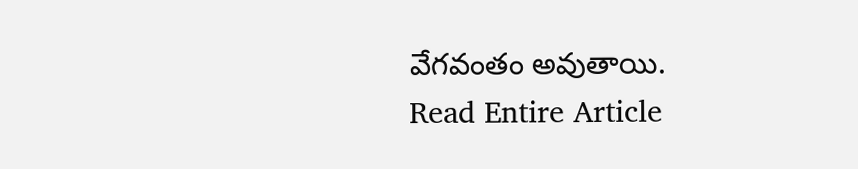వేగవంతం అవుతాయి.
Read Entire Article